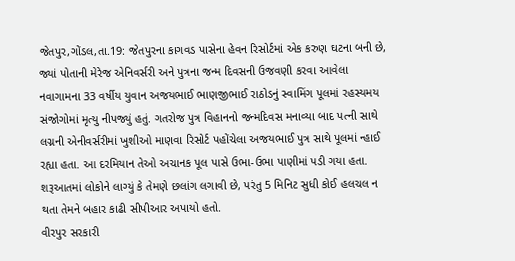જેતપુર,ગોંડલ,તા.19: જેતપુરના કાગવડ પાસેના હેવન રિસોર્ટમાં એક કરુણ ઘટના બની છે, જ્યાં પોતાની મેરેજ એનિવર્સરી અને પુત્રના જન્મ દિવસની ઉજવણી કરવા આવેલા નવાગામના 33 વર્ષીય યુવાન અજયભાઈ ભાણજીભાઈ રાઠોડનું સ્વામિંગ પૂલમાં રહસ્યમય સંજોગોમાં મૃત્યુ નીપજ્યું હતું. ગતરોજ પુત્ર વિહાનનો જન્મદિવસ મનાવ્યા બાદ પત્ની સાથે લગ્નની એનીવર્સરીમાં ખુશીઓ માણવા રિસોર્ટ પહોંચેલા અજયભાઈ પુત્ર સાથે પૂલમાં ન્હાઈ રહ્યા હતા. આ દરમિયાન તેઓ અચાનક પૂલ પાસે ઉભા-ઉભા પાણીમાં પડી ગયા હતા. શરૂઆતમાં લોકોને લાગ્યું કે તેમણે છલાંગ લગાવી છે, પરંતુ 5 મિનિટ સુધી કોઈ હલચલ ન થતા તેમને બહાર કાઢી સીપીઆર અપાયો હતો.
વીરપુર સરકારી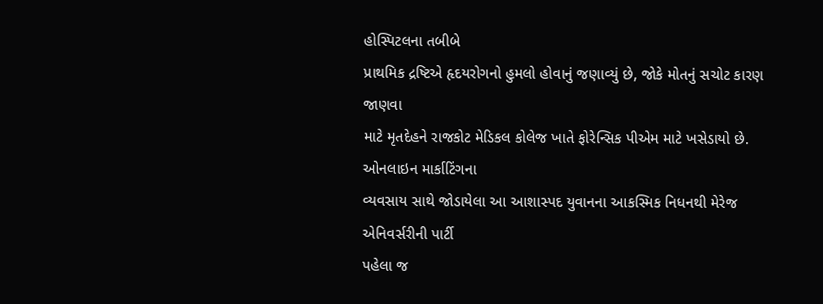હોસ્પિટલના તબીબે
પ્રાથમિક દ્રષ્ટિએ હૃદયરોગનો હુમલો હોવાનું જણાવ્યું છે, જોકે મોતનું સચોટ કારણ જાણવા
માટે મૃતદેહને રાજકોટ મેડિકલ કોલેજ ખાતે ફોરેન્સિક પીએમ માટે ખસેડાયો છે. ઓનલાઇન માર્કાટિંગના
વ્યવસાય સાથે જોડાયેલા આ આશાસ્પદ યુવાનના આકસ્મિક નિધનથી મેરેજ એનિવર્સરીની પાર્ટી
પહેલા જ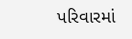પરિવારમાં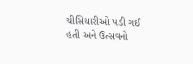ચીસિયારીઓ પડી ગઈ હતી અને ઉત્સવનો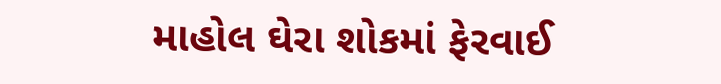માહોલ ઘેરા શોકમાં ફેરવાઈ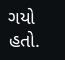ગયો
હતો.